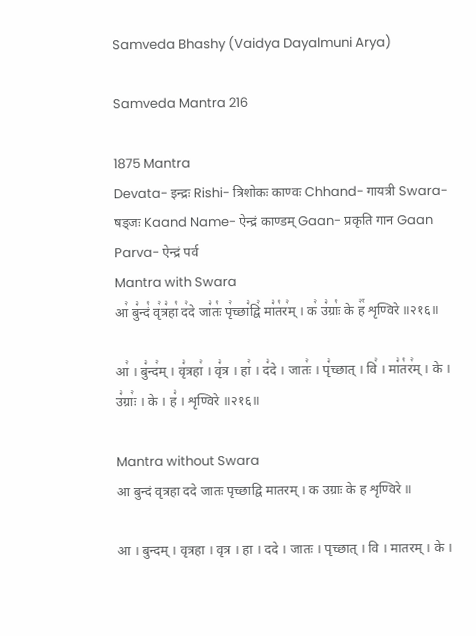Samveda Bhashy (Vaidya Dayalmuni Arya)

Samveda Mantra 216

1875 Mantra
Devata- इन्द्रः Rishi- त्रिशोकः काण्वः Chhand- गायत्री Swara- षड्जः Kaand Name- ऐन्द्रं काण्डम् Gaan- प्रकृति गान Gaan Parva- ऐन्द्रं पर्व
Mantra with Swara
आ꣢ बु꣣न्दं꣡ वृ꣢त्र꣣हा꣡ द꣢दे जा꣣तः꣡ पृ꣢च्छा꣣द्वि꣢ मा꣣त꣡र꣢म् । क꣢ उ꣣ग्राः꣡ के ह꣢꣯ शृण्विरे ॥२१६॥

आ꣢ । बु꣣न्द꣢म् । वृ꣣त्रहा꣢ । वृ꣣त्र । हा꣢ । द꣣दे । जातः꣢ । पृ꣣च्छात् । वि꣢ । मा꣣त꣡र꣢म् । के । उ꣣ग्राः꣢ । के । ह꣣ । शृण्विरे ॥२१६॥

Mantra without Swara
आ बुन्दं वृत्रहा ददे जातः पृच्छाद्वि मातरम् । क उग्राः के ह शृण्विरे ॥

आ । बुन्दम् । वृत्रहा । वृत्र । हा । ददे । जातः । पृच्छात् । वि । मातरम् । के ।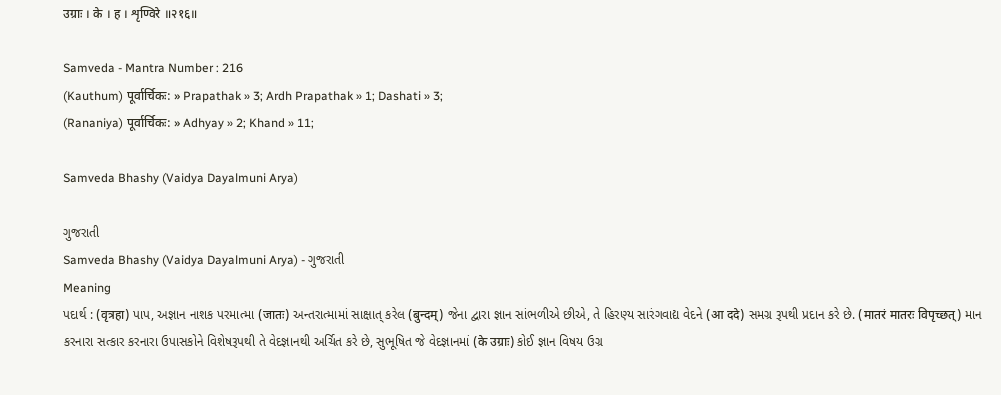उग्राः । के । ह । शृण्विरे ॥२१६॥

Samveda - Mantra Number : 216
(Kauthum) पूर्वार्चिकः: » Prapathak » 3; Ardh Prapathak » 1; Dashati » 3;
(Rananiya) पूर्वार्चिकः: » Adhyay » 2; Khand » 11;

Samveda Bhashy (Vaidya Dayalmuni Arya)

ગુજરાતી
Samveda Bhashy (Vaidya Dayalmuni Arya) - ગુજરાતી
Meaning
પદાર્થ : (वृत्रहा) પાપ, અજ્ઞાન નાશક પરમાત્મા (जातः) અન્તરાત્મામાં સાક્ષાત્ કરેલ (बुन्दम्) જેના દ્વારા જ્ઞાન સાંભળીએ છીએ, તે હિરણ્ય સારંગવાદ્ય વેદને (आ ददे) સમગ્ર રૂપથી પ્રદાન કરે છે. (मातरं मातरः विपृच्छत्) માન કરનારા સત્કાર કરનારા ઉપાસકોને વિશેષરૂપથી તે વેદજ્ઞાનથી અર્ચિત કરે છે, સુભૂષિત જે વેદજ્ઞાનમાં (के उग्राः) કોઈ જ્ઞાન વિષય ઉગ્ર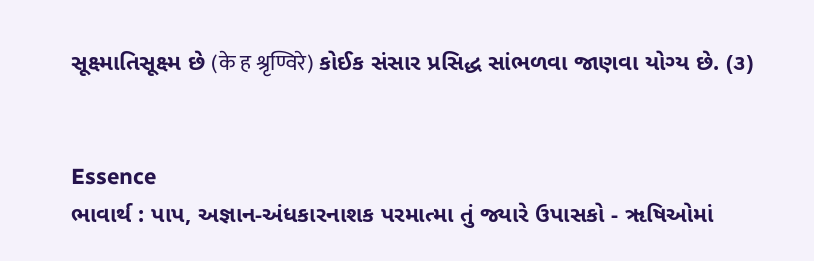સૂક્ષ્માતિસૂક્ષ્મ છે (के ह श्रृण्विरे) કોઈક સંસાર પ્રસિદ્ધ સાંભળવા જાણવા યોગ્ય છે. (૩)


Essence
ભાવાર્થ : પાપ, અજ્ઞાન-અંધકારનાશક પરમાત્મા તું જ્યારે ઉપાસકો - ૠષિઓમાં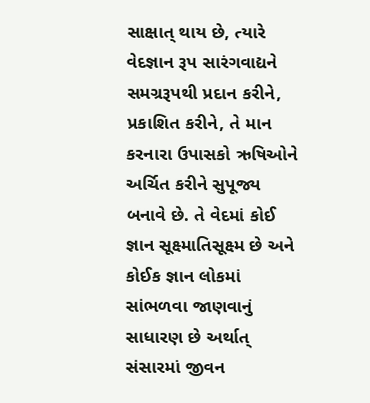સાક્ષાત્ થાય છે, ત્યારે વેદજ્ઞાન રૂપ સારંગવાદ્યને સમગ્રરૂપથી પ્રદાન કરીને, પ્રકાશિત કરીને, તે માન કરનારા ઉપાસકો ઋષિઓને અર્ચિત કરીને સુપૂજ્ય બનાવે છે. તે વેદમાં કોઈ જ્ઞાન સૂક્ષ્માતિસૂક્ષ્મ છે અને કોઈક જ્ઞાન લોકમાં સાંભળવા જાણવાનું સાધારણ છે અર્થાત્ સંસારમાં જીવન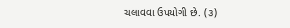ચલાવવા ઉપયોગી છે. (૩)